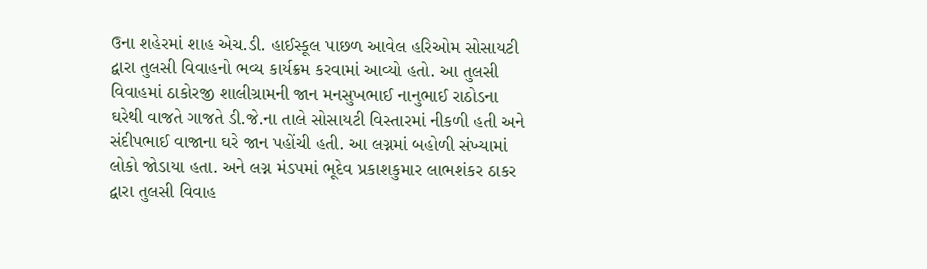ઉના શહેરમાં શાહ એચ.ડી. હાઈસ્કૂલ પાછળ આવેલ હરિઓમ સોસાયટી દ્વારા તુલસી વિવાહનો ભવ્ય કાર્યક્રમ કરવામાં આવ્યો હતો. આ તુલસી વિવાહમાં ઠાકોરજી શાલીગ્રામની જાન મનસુખભાઈ નાનુભાઈ રાઠોડના ઘરેથી વાજતે ગાજતે ડી.જે.ના તાલે સોસાયટી વિસ્તારમાં નીકળી હતી અને સંદીપભાઈ વાજાના ઘરે જાન પહોંચી હતી. આ લગ્નમાં બહોળી સંખ્યામાં લોકો જોડાયા હતા. અને લગ્ન મંડપમાં ભૂદેવ પ્રકાશકુમાર લાભશંકર ઠાકર દ્વારા તુલસી વિવાહ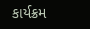કાર્યક્રમ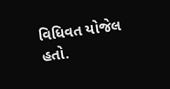વિધિવત યોજેલ હતો.